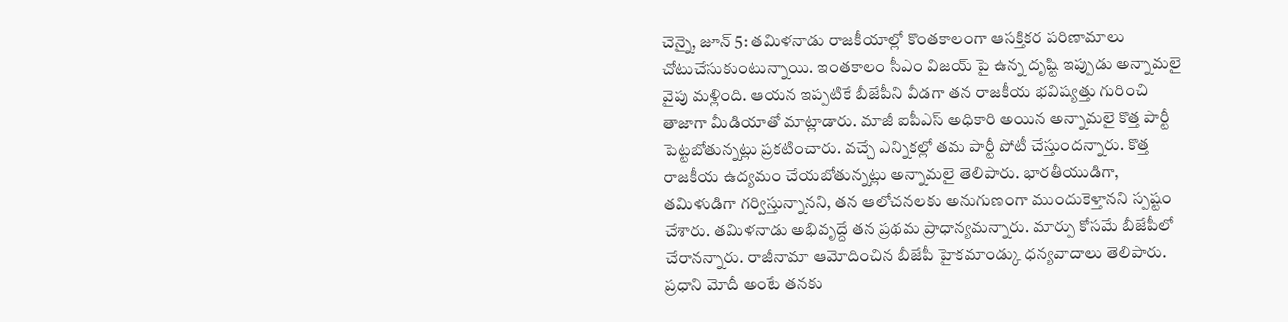చెన్నై, జూన్ 5: తమిళనాడు రాజకీయాల్లో కొంతకాలంగా ఆసక్తికర పరిణామాలు చోటుచేసుకుంటున్నాయి. ఇంతకాలం సీఎం విజయ్ పై ఉన్న దృష్టి ఇప్పుడు అన్నామలై వైపు మళ్లింది. ఆయన ఇప్పటికే బీజేపీని వీడగా తన రాజకీయ భవిష్యత్తు గురించి తాజాగా మీడియాతో మాట్లాడారు. మాజీ ఐపీఎస్ అధికారి అయిన అన్నామలై కొత్త పార్టీ పెట్టబోతున్నట్లు ప్రకటించారు. వచ్చే ఎన్నికల్లో తమ పార్టీ పోటీ చేస్తుందన్నారు. కొత్త రాజకీయ ఉద్యమం చేయబోతున్నట్లు అన్నామలై తెలిపారు. భారతీయుడిగా, తమిళుడిగా గర్విస్తున్నానని, తన ఆలోచనలకు అనుగుణంగా ముందుకెళ్తానని స్పష్టం చేశారు. తమిళనాడు అభివృద్దే తన ప్రథమ ప్రాధాన్యమన్నారు. మార్పు కోసమే బీజేపీలో చేరానన్నారు. రాజీనామా ఆమోదించిన బీజేపీ హైకమాండ్కు ధన్యవాదాలు తెలిపారు. ప్రధాని మోదీ అంటే తనకు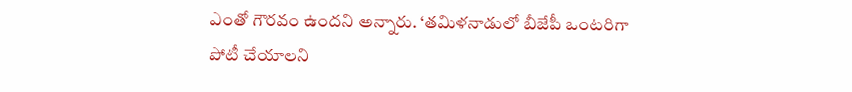ఎంతో గౌరవం ఉందని అన్నారు. ‘తమిళనాడులో బీజేపీ ఒంటరిగా పోటీ చేయాలని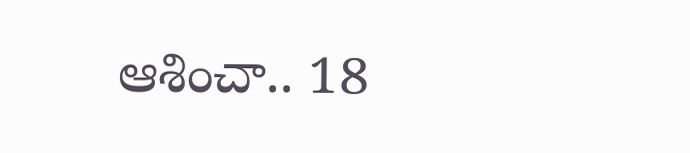ఆశించా.. 18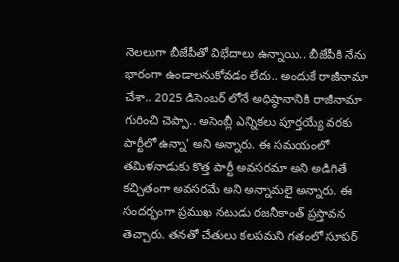నెలలుగా బీజేపీతో విభేదాలు ఉన్నాయి.. బీజేపీకి నేను భారంగా ఉండాలనుకోవడం లేదు.. అందుకే రాజీనామా చేశా.. 2025 డిసెంబర్ లోనే అధిష్ఠానానికి రాజీనామా గురించి చెప్పా.. అసెంబ్లీ ఎన్నికలు పూర్తయ్యే వరకు పార్టీలో ఉన్నా’ అని అన్నారు. ఈ సమయంలో తమిళనాడుకు కొత్త పార్టీ అవసరమా అని అడిగితే కచ్చితంగా అవసరమే అని అన్నామలై అన్నారు. ఈ సందర్భంగా ప్రముఖ నటుడు రజనీకాంత్ ప్రస్తావన తెచ్చారు. తనతో చేతులు కలపమని గతంలో సూపర్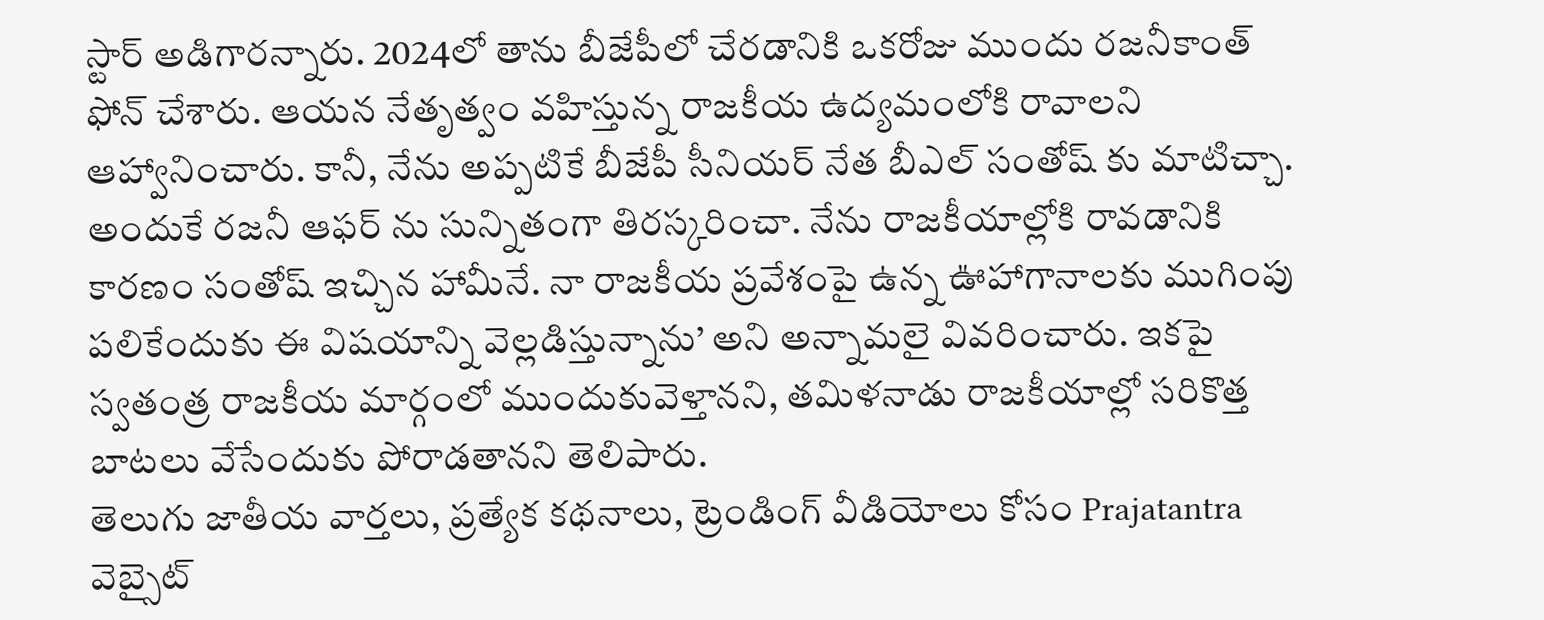స్టార్ అడిగారన్నారు. 2024లో తాను బీజేపీలో చేరడానికి ఒకరోజు ముందు రజనీకాంత్ ఫోన్ చేశారు. ఆయన నేతృత్వం వహిస్తున్న రాజకీయ ఉద్యమంలోకి రావాలని ఆహ్వానించారు. కానీ, నేను అప్పటికే బీజేపీ సీనియర్ నేత బీఎల్ సంతోష్ కు మాటిచ్చా. అందుకే రజనీ ఆఫర్ ను సున్నితంగా తిరస్కరించా. నేను రాజకీయాల్లోకి రావడానికి కారణం సంతోష్ ఇచ్చిన హామీనే. నా రాజకీయ ప్రవేశంపై ఉన్న ఊహాగానాలకు ముగింపు పలికేందుకు ఈ విషయాన్ని వెల్లడిస్తున్నాను’ అని అన్నామలై వివరించారు. ఇకపై స్వతంత్ర రాజకీయ మార్గంలో ముందుకువెళ్తానని, తమిళనాడు రాజకీయాల్లో సరికొత్త బాటలు వేసేందుకు పోరాడతానని తెలిపారు.
తెలుగు జాతీయ వార్తలు, ప్రత్యేక కథనాలు, ట్రెండింగ్ వీడియోలు కోసం Prajatantra వెబ్సైట్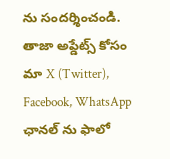ను సందర్శించండి. తాజా అప్డేట్స్ కోసం మా X (Twitter), Facebook, WhatsApp ఛానల్ ను ఫాలో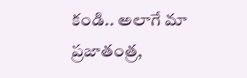కండి.. అలాగే మా ప్రజాతంత్ర,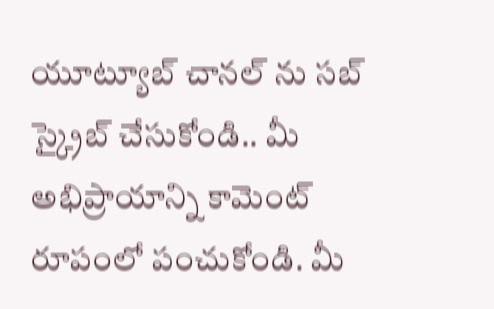యూట్యూబ్ చానల్ ను సబ్ స్క్రైబ్ చేసుకోండి.. మీ అభిప్రాయాన్ని కామెంట్ రూపంలో పంచుకోండి. మీ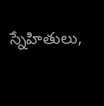స్నేహితులు,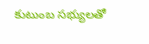కుటుంబ సభ్యులతో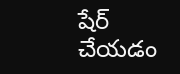షేర్ చేయడం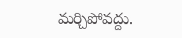మర్చిపోవద్దు.